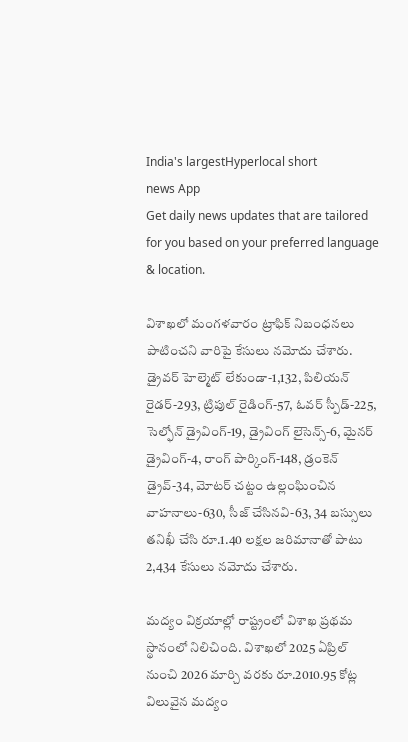India's largestHyperlocal short
news App
Get daily news updates that are tailored for you based on your preferred language & location.

విశాఖలో మంగళవారం ట్రాఫిక్ నిబంధనలు పాటించని వారిపై కేసులు నమోదు చేశారు. డ్రైవర్ హెల్మెట్ లేకుండా-1,132, పిలియన్ రైడర్-293, ట్రిపుల్ రైడింగ్-57, ఓవర్ స్పీడ్-225, సెల్ఫోన్ డ్రైవింగ్-19, డ్రైవింగ్ లైసెన్స్-6, మైనర్ డ్రైవింగ్-4, రాంగ్ పార్కింగ్-148, డ్రంకెన్ డ్రైవ్-34, మోటర్ చట్టం ఉల్లంఘించిన వాహనాలు-630, సీజ్ చేసినవి-63, 34 బస్సులు తనిఖీ చేసి రూ.1.40 లక్షల జరిమానాతో పాటు 2,434 కేసులు నమోదు చేశారు.

మద్యం విక్రయాల్లో రాష్ట్రంలో విశాఖ ప్రథమ స్థానంలో నిలిచింది. విశాఖలో 2025 ఏప్రిల్ నుంచి 2026 మార్చి వరకు రూ.2010.95 కోట్ల విలువైన మద్యం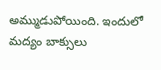అమ్ముడుపోయింది. ఇందులో మద్యం బాక్సులు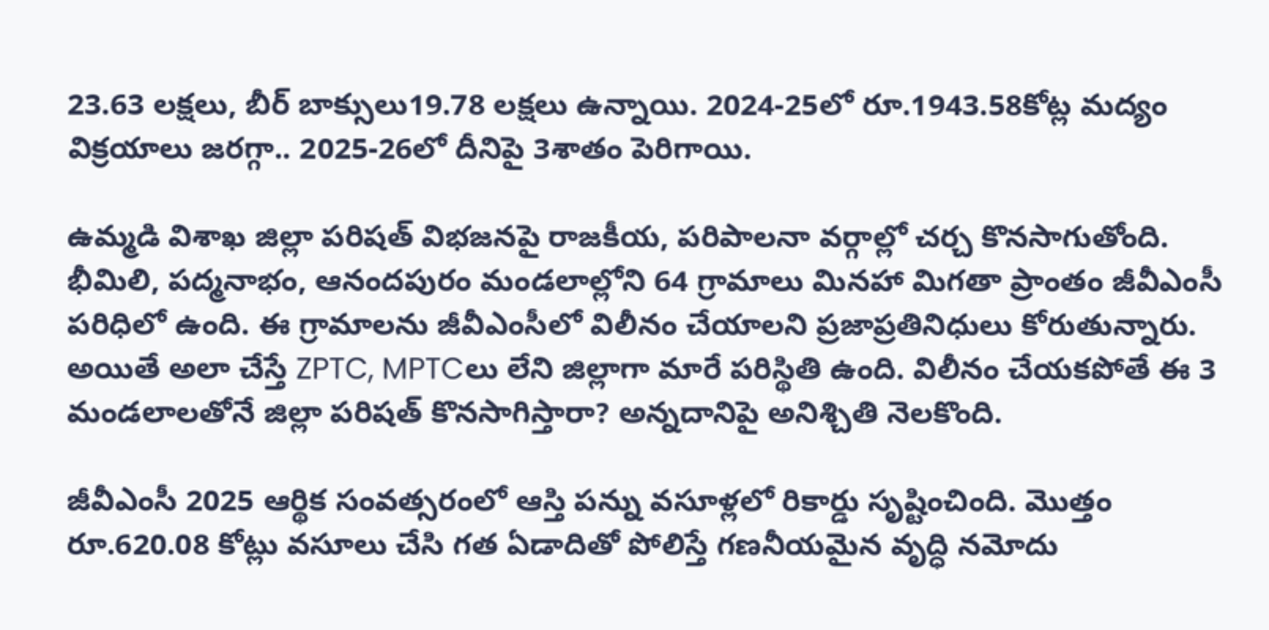23.63 లక్షలు, బీర్ బాక్సులు19.78 లక్షలు ఉన్నాయి. 2024-25లో రూ.1943.58కోట్ల మద్యం విక్రయాలు జరగ్గా.. 2025-26లో దీనిపై 3శాతం పెరిగాయి.

ఉమ్మడి విశాఖ జిల్లా పరిషత్ విభజనపై రాజకీయ, పరిపాలనా వర్గాల్లో చర్చ కొనసాగుతోంది. భీమిలి, పద్మనాభం, ఆనందపురం మండలాల్లోని 64 గ్రామాలు మినహా మిగతా ప్రాంతం జీవీఎంసీ పరిధిలో ఉంది. ఈ గ్రామాలను జీవీఎంసీలో విలీనం చేయాలని ప్రజాప్రతినిధులు కోరుతున్నారు. అయితే అలా చేస్తే ZPTC, MPTCలు లేని జిల్లాగా మారే పరిస్థితి ఉంది. విలీనం చేయకపోతే ఈ 3 మండలాలతోనే జిల్లా పరిషత్ కొనసాగిస్తారా? అన్నదానిపై అనిశ్చితి నెలకొంది.

జీవీఎంసీ 2025 ఆర్థిక సంవత్సరంలో ఆస్తి పన్ను వసూళ్లలో రికార్డు సృష్టించింది. మొత్తం రూ.620.08 కోట్లు వసూలు చేసి గత ఏడాదితో పోలిస్తే గణనీయమైన వృద్ధి నమోదు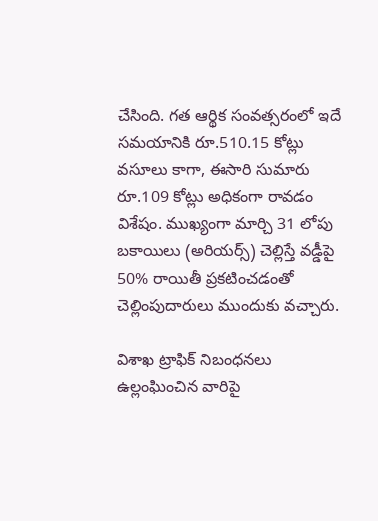చేసింది. గత ఆర్థిక సంవత్సరంలో ఇదే సమయానికి రూ.510.15 కోట్లు వసూలు కాగా, ఈసారి సుమారు రూ.109 కోట్లు అధికంగా రావడం విశేషం. ముఖ్యంగా మార్చి 31 లోపు బకాయిలు (అరియర్స్) చెల్లిస్తే వడ్డీపై 50% రాయితీ ప్రకటించడంతో చెల్లింపుదారులు ముందుకు వచ్చారు.

విశాఖ ట్రాఫిక్ నిబంధనలు ఉల్లంఘించిన వారిపై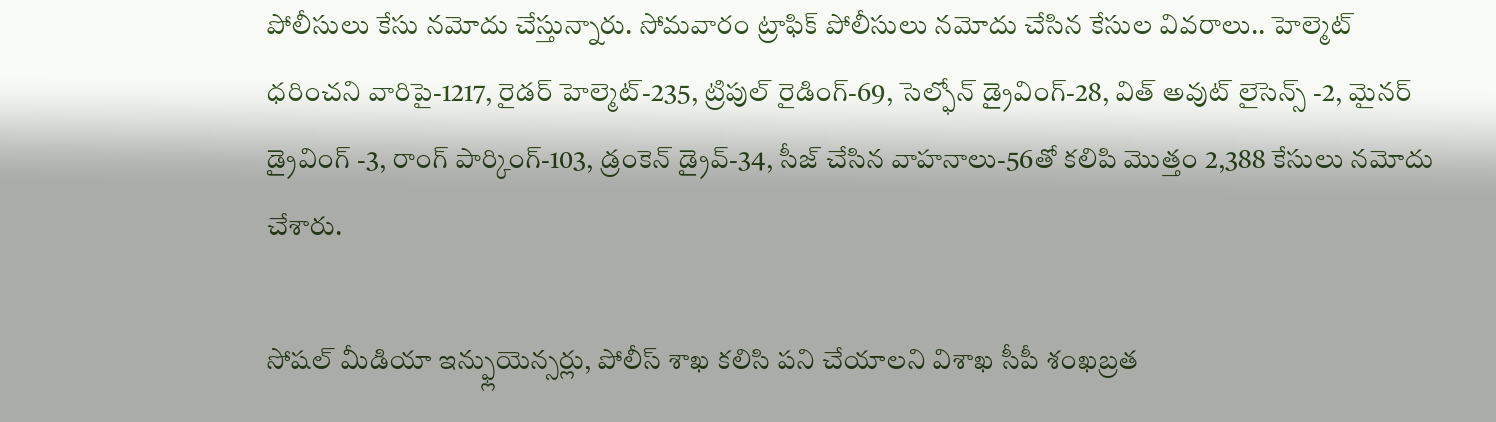పోలీసులు కేసు నమోదు చేస్తున్నారు. సోమవారం ట్రాఫిక్ పోలీసులు నమోదు చేసిన కేసుల వివరాలు.. హెల్మెట్ ధరించని వారిపై-1217, రైడర్ హెల్మెట్-235, ట్రిపుల్ రైడింగ్-69, సెల్ఫోన్ డ్రైవింగ్-28, విత్ అవుట్ లైసెన్స్ -2, మైనర్ డ్రైవింగ్ -3, రాంగ్ పార్కింగ్-103, డ్రంకెన్ డ్రైవ్-34, సీజ్ చేసిన వాహనాలు-56తో కలిపి మొత్తం 2,388 కేసులు నమోదు చేశారు.

సోషల్ మీడియా ఇన్ఫ్లుయెన్సర్లు, పోలీస్ శాఖ కలిసి పని చేయాలని విశాఖ సీపీ శంఖబ్రత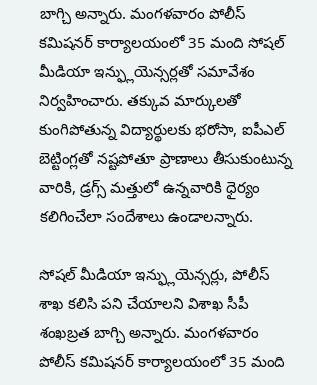బాగ్చి అన్నారు. మంగళవారం పోలీస్ కమిషనర్ కార్యాలయంలో 35 మంది సోషల్ మీడియా ఇన్ఫ్లుయెన్సర్లతో సమావేశం నిర్వహించారు. తక్కువ మార్కులతో కుంగిపోతున్న విద్యార్థులకు భరోసా, ఐపీఎల్ బెట్టింగ్లతో నష్టపోతూ ప్రాణాలు తీసుకుంటున్న వారికి, డ్రగ్స్ మత్తులో ఉన్నవారికి ధైర్యం కలిగించేలా సందేశాలు ఉండాలన్నారు.

సోషల్ మీడియా ఇన్ఫ్లుయెన్సర్లు, పోలీస్ శాఖ కలిసి పని చేయాలని విశాఖ సీపీ శంఖబ్రత బాగ్చి అన్నారు. మంగళవారం పోలీస్ కమిషనర్ కార్యాలయంలో 35 మంది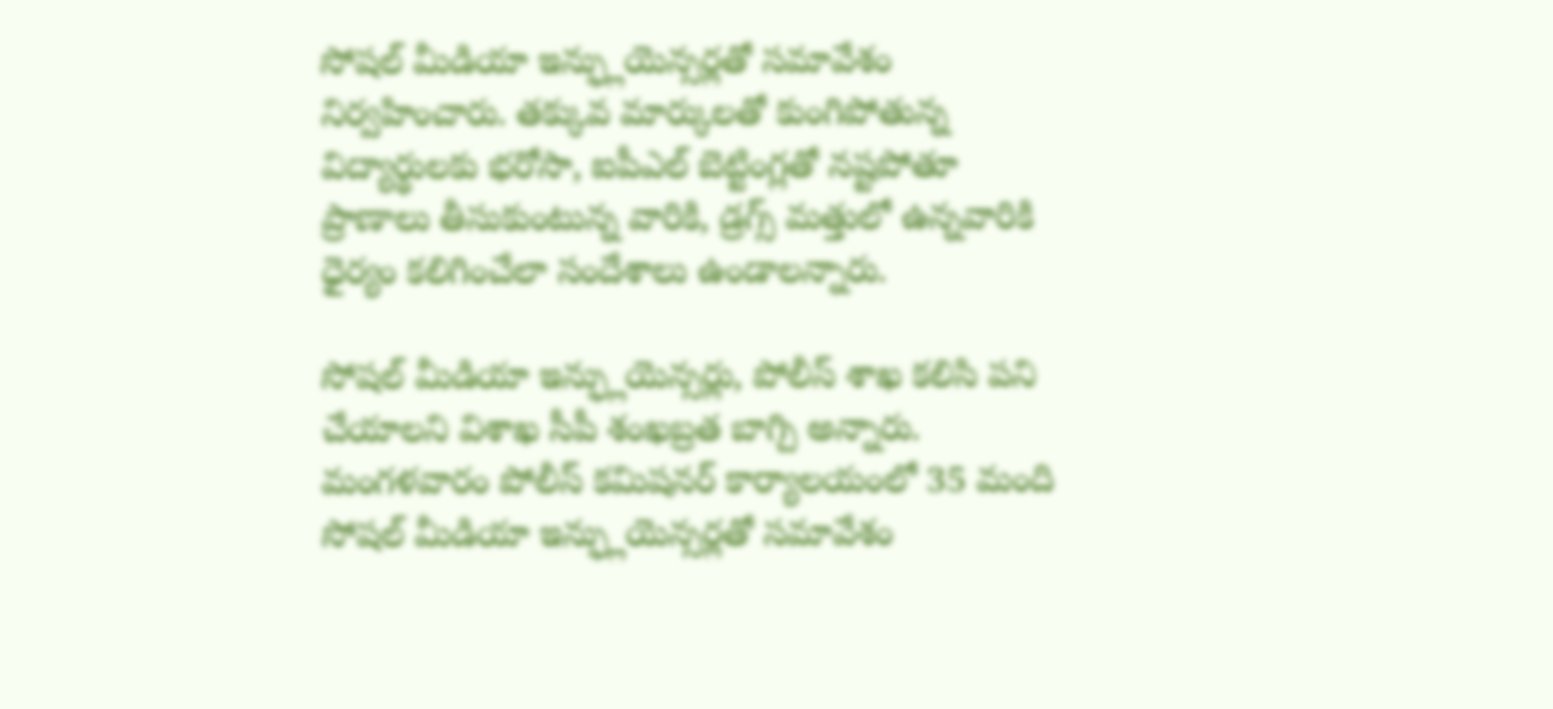సోషల్ మీడియా ఇన్ఫ్లుయెన్సర్లతో సమావేశం నిర్వహించారు. తక్కువ మార్కులతో కుంగిపోతున్న విద్యార్థులకు భరోసా, ఐపీఎల్ బెట్టింగ్లతో నష్టపోతూ ప్రాణాలు తీసుకుంటున్న వారికి, డ్రగ్స్ మత్తులో ఉన్నవారికి ధైర్యం కలిగించేలా సందేశాలు ఉండాలన్నారు.

సోషల్ మీడియా ఇన్ఫ్లుయెన్సర్లు, పోలీస్ శాఖ కలిసి పని చేయాలని విశాఖ సీపీ శంఖబ్రత బాగ్చి అన్నారు. మంగళవారం పోలీస్ కమిషనర్ కార్యాలయంలో 35 మంది సోషల్ మీడియా ఇన్ఫ్లుయెన్సర్లతో సమావేశం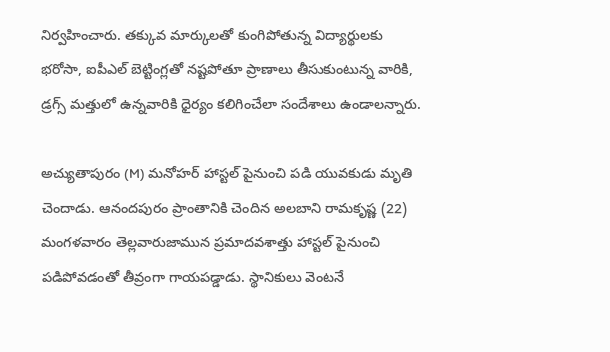నిర్వహించారు. తక్కువ మార్కులతో కుంగిపోతున్న విద్యార్థులకు భరోసా, ఐపీఎల్ బెట్టింగ్లతో నష్టపోతూ ప్రాణాలు తీసుకుంటున్న వారికి, డ్రగ్స్ మత్తులో ఉన్నవారికి ధైర్యం కలిగించేలా సందేశాలు ఉండాలన్నారు.

అచ్యుతాపురం (M) మనోహర్ హాస్టల్ పైనుంచి పడి యువకుడు మృతి చెందాడు. ఆనందపురం ప్రాంతానికి చెందిన అలబాని రామకృష్ణ (22) మంగళవారం తెల్లవారుజామున ప్రమాదవశాత్తు హాస్టల్ పైనుంచి పడిపోవడంతో తీవ్రంగా గాయపడ్డాడు. స్థానికులు వెంటనే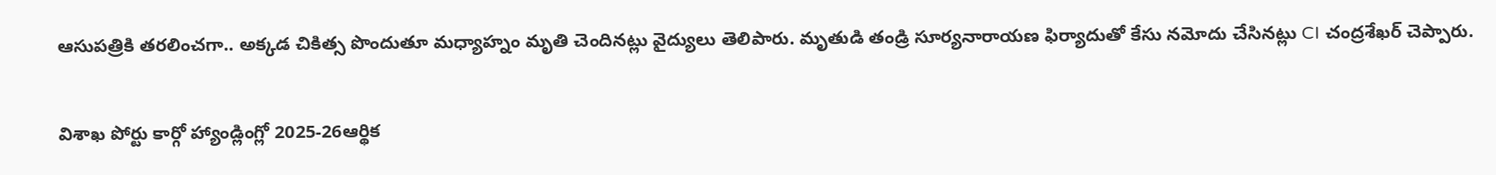ఆసుపత్రికి తరలించగా.. అక్కడ చికిత్స పొందుతూ మధ్యాహ్నం మృతి చెందినట్లు వైద్యులు తెలిపారు. మృతుడి తండ్రి సూర్యనారాయణ ఫిర్యాదుతో కేసు నమోదు చేసినట్లు CI చంద్రశేఖర్ చెప్పారు.

విశాఖ పోర్టు కార్గో హ్యాండ్లింగ్లో 2025-26ఆర్థిక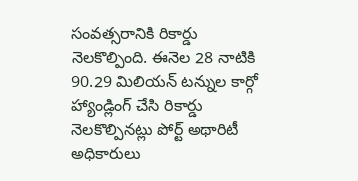సంవత్సరానికి రికార్డు నెలకొల్పింది. ఈనెల 28 నాటికి 90.29 మిలియన్ టన్నుల కార్గో హ్యాండ్లింగ్ చేసి రికార్డు నెలకొల్పినట్లు పోర్ట్ అథారిటీ అధికారులు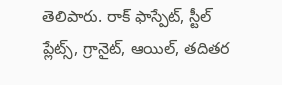తెలిపారు. రాక్ ఫాస్పేట్, స్టీల్ ప్లేట్స్, గ్రానైట్, ఆయిల్, తదితర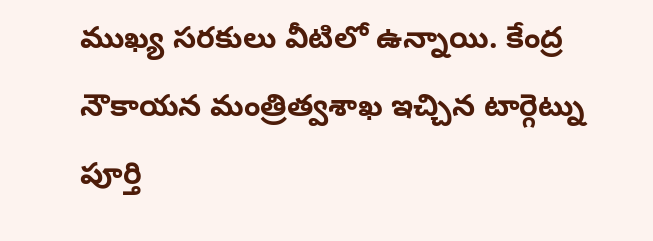ముఖ్య సరకులు వీటిలో ఉన్నాయి. కేంద్ర నౌకాయన మంత్రిత్వశాఖ ఇచ్చిన టార్గెట్ను పూర్తి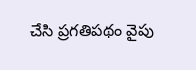చేసి ప్రగతిపథం వైపు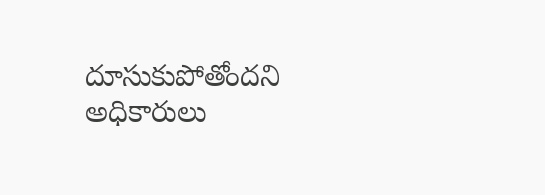దూసుకుపోతోందని అధికారులు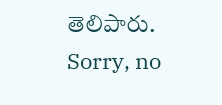తెలిపారు.
Sorry, no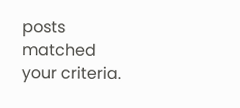posts matched your criteria.